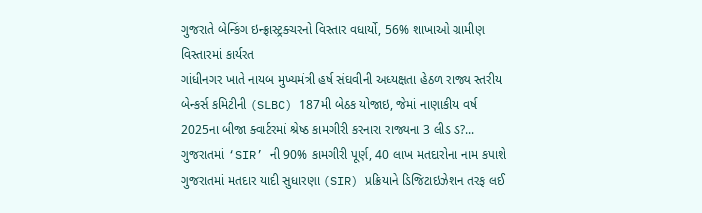ગુજરાતે બેન્કિંગ ઇન્ફ્રાસ્ટ્રક્ચરનો વિસ્તાર વધાર્યો, 56% શાખાઓ ગ્રામીણ વિસ્તારમાં કાર્યરત
ગાંધીનગર ખાતે નાયબ મુખ્યમંત્રી હર્ષ સંઘવીની અધ્યક્ષતા હેઠળ રાજ્ય સ્તરીય બેન્કર્સ કમિટીની (SLBC) 187મી બેઠક યોજાઇ, જેમાં નાણાકીય વર્ષ 2025ના બીજા ક્વાર્ટરમાં શ્રેષ્ઠ કામગીરી કરનારા રાજ્યના 3 લીડ ડ?...
ગુજરાતમાં ‘SIR’ ની 90% કામગીરી પૂર્ણ, 40 લાખ મતદારોના નામ કપાશે
ગુજરાતમાં મતદાર યાદી સુધારણા (SIR) પ્રક્રિયાને ડિજિટાઇઝેશન તરફ લઈ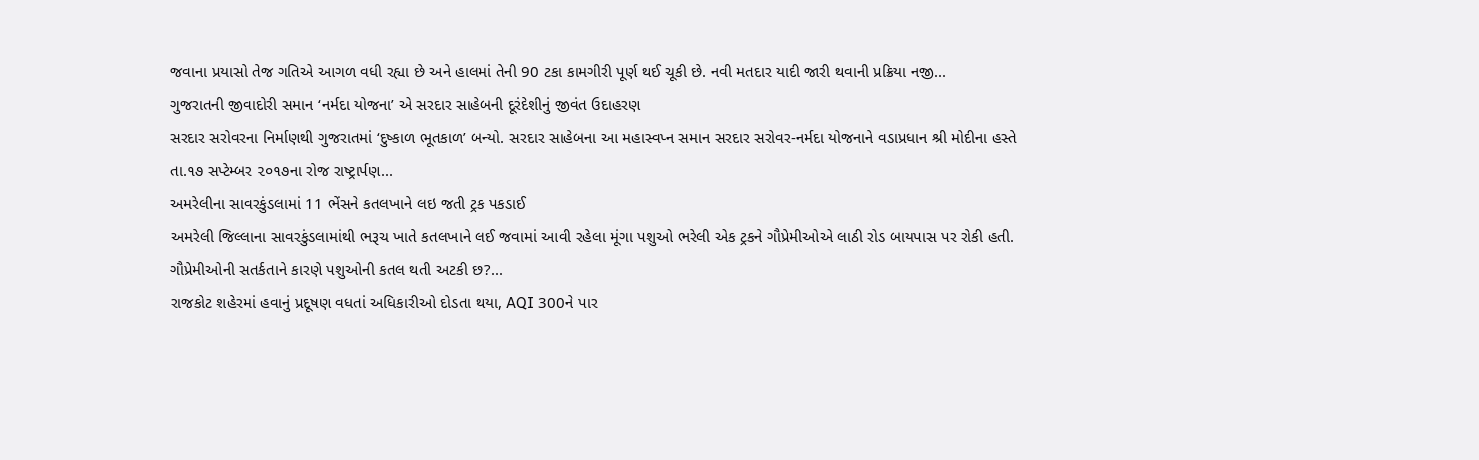જવાના પ્રયાસો તેજ ગતિએ આગળ વધી રહ્યા છે અને હાલમાં તેની 90 ટકા કામગીરી પૂર્ણ થઈ ચૂકી છે. નવી મતદાર યાદી જારી થવાની પ્રક્રિયા નજી...
ગુજરાતની જીવાદોરી સમાન ‘નર્મદા યોજના’ એ સરદાર સાહેબની દૂરંદેશીનું જીવંત ઉદાહરણ
સરદાર સરોવરના નિર્માણથી ગુજરાતમાં ‘દુષ્કાળ ભૂતકાળ’ બન્યો. સરદાર સાહેબના આ મહાસ્વપ્ન સમાન સરદાર સરોવર-નર્મદા યોજનાને વડાપ્રધાન શ્રી મોદીના હસ્તે તા.૧૭ સપ્ટેમ્બર ૨૦૧૭ના રોજ રાષ્ટ્રાર્પણ...
અમરેલીના સાવરકુંડલામાં 11 ભેંસને કતલખાને લઇ જતી ટ્રક પકડાઈ
અમરેલી જિલ્લાના સાવરકુંડલામાંથી ભરૂચ ખાતે કતલખાને લઈ જવામાં આવી રહેલા મૂંગા પશુઓ ભરેલી એક ટ્રકને ગૌપ્રેમીઓએ લાઠી રોડ બાયપાસ પર રોકી હતી. ગૌપ્રેમીઓની સતર્કતાને કારણે પશુઓની કતલ થતી અટકી છ?...
રાજકોટ શહેરમાં હવાનું પ્રદૂષણ વધતાં અધિકારીઓ દોડતા થયા, AQI 300ને પાર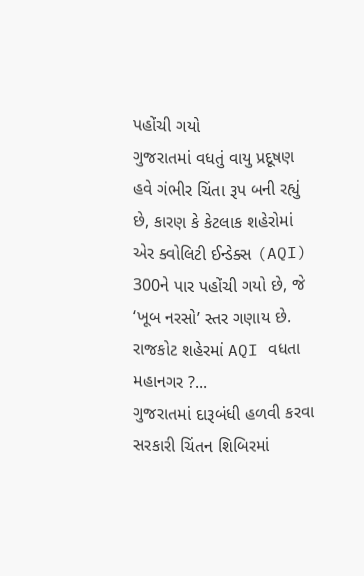પહોંચી ગયો
ગુજરાતમાં વધતું વાયુ પ્રદૂષણ હવે ગંભીર ચિંતા રૂપ બની રહ્યું છે, કારણ કે કેટલાક શહેરોમાં એર ક્વોલિટી ઈન્ડેક્સ (AQI) 300ને પાર પહોંચી ગયો છે, જે ‘ખૂબ નરસો’ સ્તર ગણાય છે. રાજકોટ શહેરમાં AQI વધતા મહાનગર ?...
ગુજરાતમાં દારૂબંધી હળવી કરવા સરકારી ચિંતન શિબિરમાં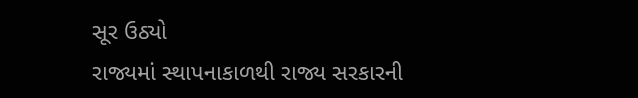સૂર ઉઠ્યો
રાજ્યમાં સ્થાપનાકાળથી રાજ્ય સરકારની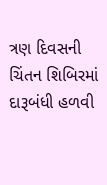ત્રણ દિવસની ચિંતન શિબિરમાં દારૂબંધી હળવી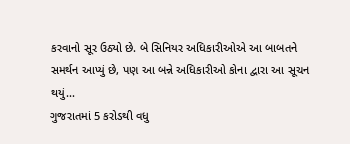કરવાનો સૂર ઉઠ્યો છે. બે સિનિયર અધિકારીઓએ આ બાબતને સમર્થન આપ્યું છે, પણ આ બન્ને અધિકારીઓ કોના દ્વારા આ સૂચન થયું...
ગુજરાતમાં 5 કરોડથી વધુ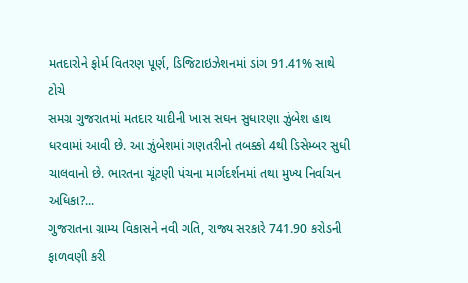મતદારોને ફોર્મ વિતરણ પૂર્ણ, ડિજિટાઇઝેશનમાં ડાંગ 91.41% સાથે ટોચે
સમગ્ર ગુજરાતમાં મતદાર યાદીની ખાસ સઘન સુધારણા ઝુંબેશ હાથ ધરવામાં આવી છે. આ ઝુંબેશમાં ગણતરીનો તબક્કો 4થી ડિસેમ્બર સુધી ચાલવાનો છે. ભારતના ચૂંટણી પંચના માર્ગદર્શનમાં તથા મુખ્ય નિર્વાચન અધિકા?...
ગુજરાતના ગ્રામ્ય વિકાસને નવી ગતિ, રાજ્ય સરકારે 741.90 કરોડની ફાળવણી કરી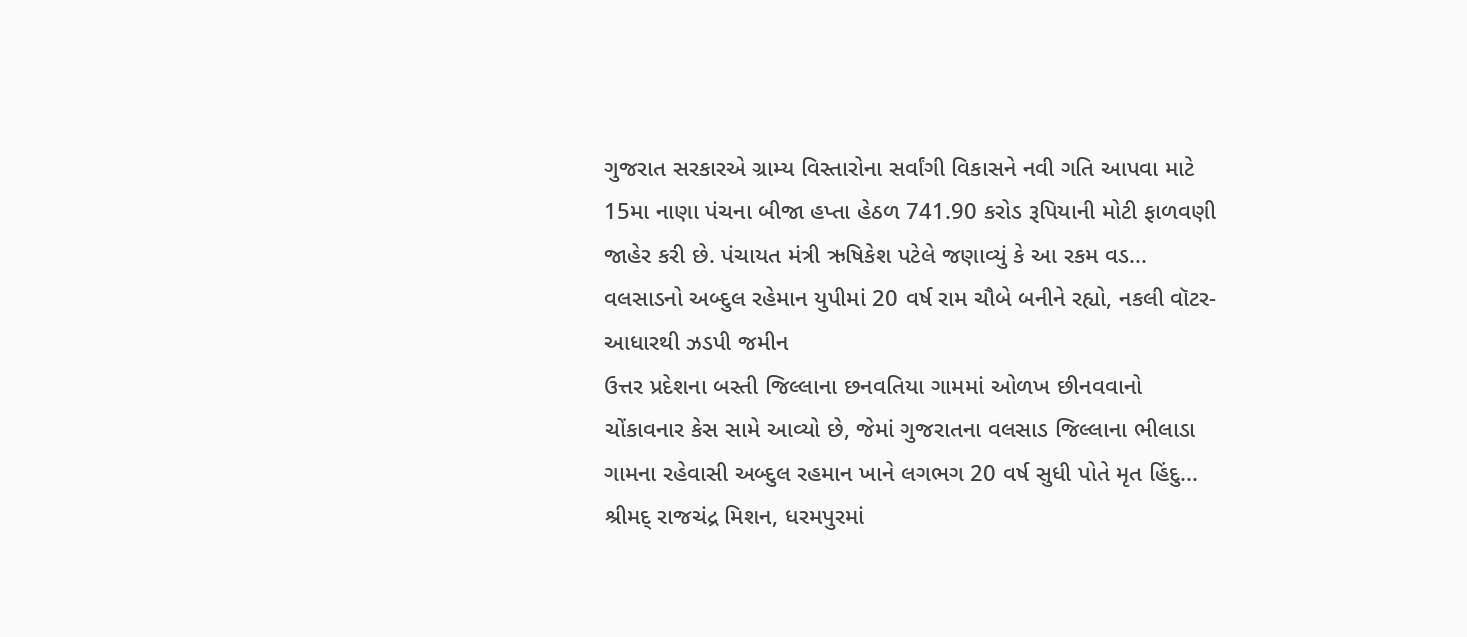ગુજરાત સરકારએ ગ્રામ્ય વિસ્તારોના સર્વાંગી વિકાસને નવી ગતિ આપવા માટે 15મા નાણા પંચના બીજા હપ્તા હેઠળ 741.90 કરોડ રૂપિયાની મોટી ફાળવણી જાહેર કરી છે. પંચાયત મંત્રી ઋષિકેશ પટેલે જણાવ્યું કે આ રકમ વડ...
વલસાડનો અબ્દુલ રહેમાન યુપીમાં 20 વર્ષ રામ ચૌબે બનીને રહ્યો, નકલી વૉટર-આધારથી ઝડપી જમીન
ઉત્તર પ્રદેશના બસ્તી જિલ્લાના છનવતિયા ગામમાં ઓળખ છીનવવાનો ચોંકાવનાર કેસ સામે આવ્યો છે, જેમાં ગુજરાતના વલસાડ જિલ્લાના ભીલાડા ગામના રહેવાસી અબ્દુલ રહમાન ખાને લગભગ 20 વર્ષ સુધી પોતે મૃત હિંદુ...
શ્રીમદ્ રાજચંદ્ર મિશન, ધરમપુરમાં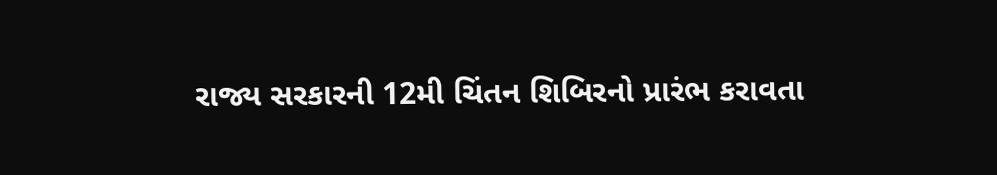રાજ્ય સરકારની 12મી ચિંતન શિબિરનો પ્રારંભ કરાવતા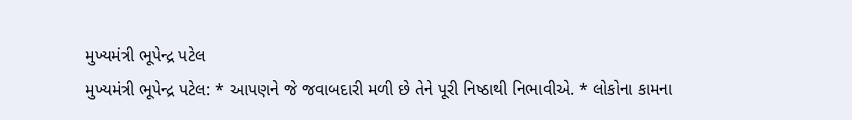મુખ્યમંત્રી ભૂપેન્દ્ર પટેલ
મુખ્યમંત્રી ભૂપેન્દ્ર પટેલ: * આપણને જે જવાબદારી મળી છે તેને પૂરી નિષ્ઠાથી નિભાવીએ. * લોકોના કામના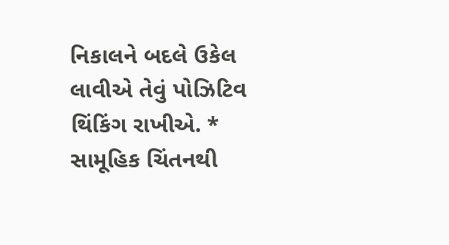નિકાલને બદલે ઉકેલ લાવીએ તેવું પોઝિટિવ થિંકિંગ રાખીએ. * સામૂહિક ચિંતનથી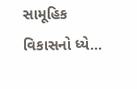સામૂહિક વિકાસનો ધ્યે...